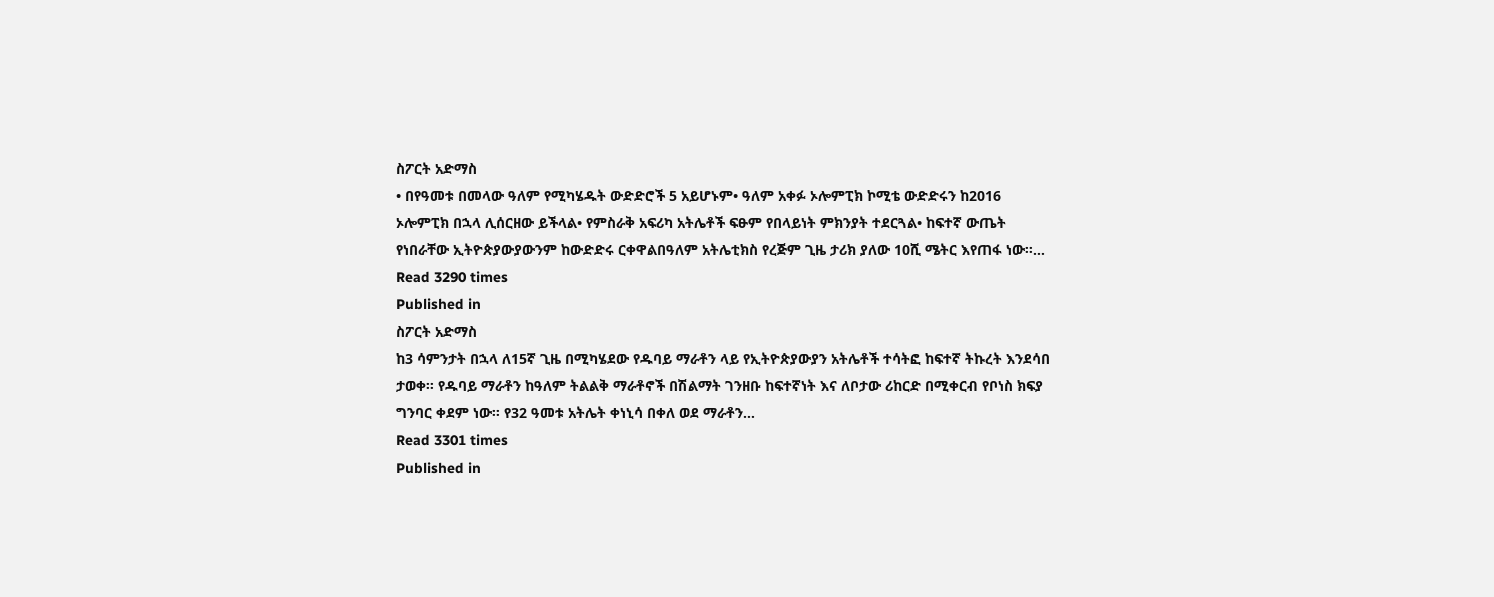ስፖርት አድማስ
• በየዓመቱ በመላው ዓለም የሚካሄዱት ውድድሮች 5 አይሆኑም• ዓለም አቀፉ ኦሎምፒክ ኮሚቴ ውድድሩን ከ2016 ኦሎምፒክ በኋላ ሊሰርዘው ይችላል• የምስራቅ አፍሪካ አትሌቶች ፍፁም የበላይነት ምክንያት ተደርጓል• ከፍተኛ ውጤት የነበራቸው ኢትዮጵያውያውንም ከውድድሩ ርቀዋልበዓለም አትሌቲክስ የረጅም ጊዜ ታሪክ ያለው 10ሺ ሜትር እየጠፋ ነው፡፡…
Read 3290 times
Published in
ስፖርት አድማስ
ከ3 ሳምንታት በኋላ ለ15ኛ ጊዜ በሚካሄደው የዱባይ ማራቶን ላይ የኢትዮጵያውያን አትሌቶች ተሳትፎ ከፍተኛ ትኩረት እንደሳበ ታወቀ፡፡ የዱባይ ማራቶን ከዓለም ትልልቅ ማራቶኖች በሽልማት ገንዘቡ ከፍተኛነት እና ለቦታው ሪከርድ በሚቀርብ የቦነስ ክፍያ ግንባር ቀደም ነው፡፡ የ32 ዓመቱ አትሌት ቀነኒሳ በቀለ ወደ ማራቶን…
Read 3301 times
Published in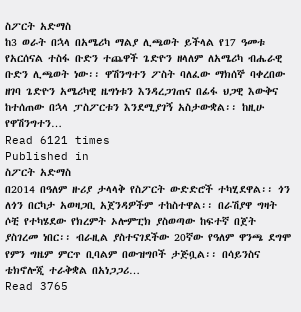ስፖርት አድማስ
ከ3 ወራት በኋላ በአሜሪካ ማልያ ሊጫወት ይችላል የ17 ዓመቱ የአርሰናል ተስፋ ቡድን ተጨዋች ጌድዮን ዘላለም ለአሜሪካ ብሔራዊ ቡድን ሊጫወት ነው፡፡ ዋሽንግተን ፖስት ባለፈው ማክሰኞ ባቀረበው ዘገባ ጌድዮን አሜሪካዊ ዜግነቱን እንዳረጋገጠና በፊፋ ህጋዊ እውቅና ከተሰጠው በኋላ ፓስፖርቱን እንደሚያገኝ አስታውቋል፡፡ ከዚሁ የዋሽንግተን…
Read 6121 times
Published in
ስፖርት አድማስ
በ2014 በዓለም ዙሪያ ታላላቅ የስፖርት ውድድሮች ተካሂደዋል፡፡ ጎን ለጎን በርካታ አወዛጋቢ አጀንዳዎችም ተከስተዋል፡፡ በራሽያዋ ግዛት ሶቺ የተካሄደው የክረምት ኦሎምፒክ ያስወጣው ከፍተኛ በጀት ያስገረመ ነበር፡፡ ብራዚል ያስተናገደችው 20ኛው የዓለም ዋንጫ ደግሞ የምን ግዜም ምርጥ ቢባልም በውዝግቦች ታጅቧል፡፡ በሳይንስና ቴክኖሎጂ ተራቅቋል በአነጋጋሪ…
Read 3765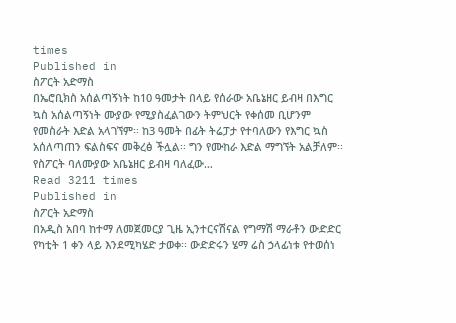times
Published in
ስፖርት አድማስ
በኤሮቢክስ አሰልጣኝነት ከ10 ዓመታት በላይ የሰራው አቤኔዘር ይብዛ በእግር ኳስ አሰልጣኝነት ሙያው የሚያስፈልገውን ትምህርት የቀሰመ ቢሆንም የመስራት እድል አላገኘም፡፡ ከ3 ዓመት በፊት ትሬፓታ የተባለውን የእግር ኳስ አሰለጣጠን ፍልስፍና መቅረፅ ችሏል፡፡ ግን የሙከራ እድል ማግኘት አልቻለም፡፡ የስፖርት ባለሙያው አቤኔዘር ይብዛ ባለፈው…
Read 3211 times
Published in
ስፖርት አድማስ
በአዲስ አበባ ከተማ ለመጀመርያ ጊዜ ኢንተርናሽናል የግማሽ ማራቶን ውድድር የካቲት 1 ቀን ላይ እንደሚካሄድ ታወቀ፡፡ ውድድሩን ሄማ ሬስ ኃላፊነቱ የተወሰነ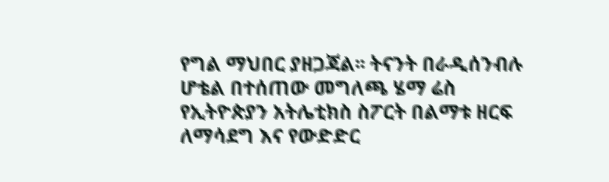የግል ማህበር ያዘጋጃል፡፡ ትናንት በራዲሰንብሉ ሆቴል በተሰጠው መግለጫ ሄማ ሬስ የኢትዮጵያን አትሌቲክስ ስፖርት በልማቱ ዘርፍ ለማሳደግ እና የውድድር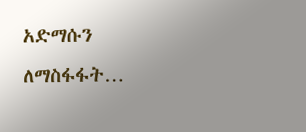አድማሱን ለማስፋፋት…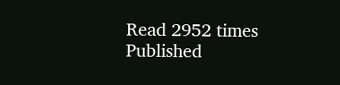Read 2952 times
Published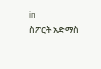in
ስፖርት አድማስ